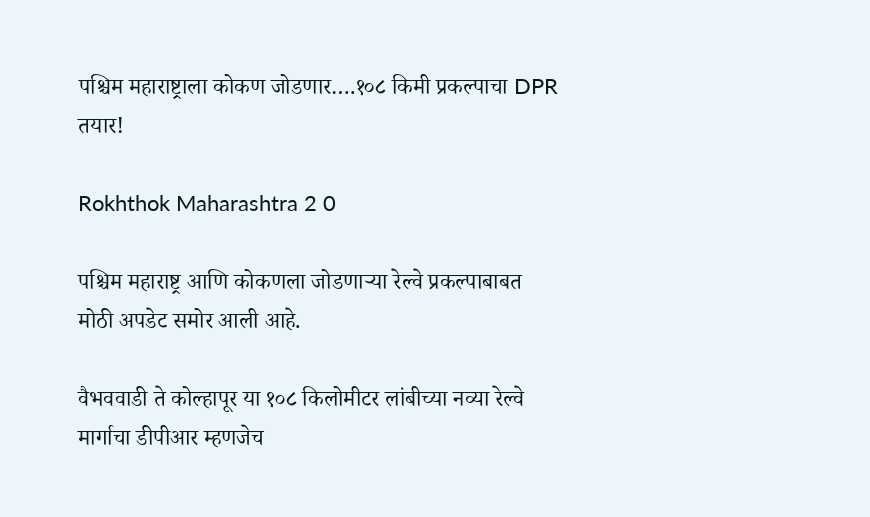पश्चिम महाराष्ट्राला कोकण जोडणार….१०८ किमी प्रकल्पाचा DPR तयार!

Rokhthok Maharashtra 2 0

पश्चिम महाराष्ट्र आणि कोकणला जोडणाऱ्या रेल्वे प्रकल्पाबाबत मोठी अपडेट समोर आली आहे.

वैभववाडी ते कोल्हापूर या १०८ किलोमीटर लांबीच्या नव्या रेल्वे मार्गाचा डीपीआर म्हणजेच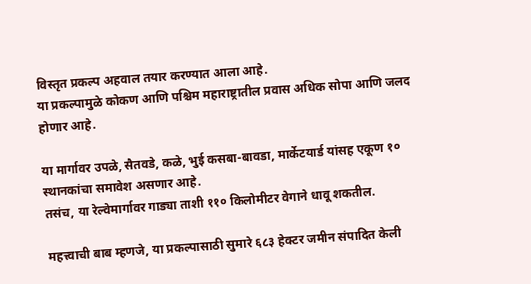विस्तृत प्रकल्प अहवाल तयार करण्यात आला आहे.
या प्रकल्पामुळे कोकण आणि पश्चिम महाराष्ट्रातील प्रवास अधिक सोपा आणि जलद होणार आहे.

या मार्गावर उपळे, सैतवडे, कळे, भुई कसबा-बावडा, मार्केटयार्ड यांसह एकूण १० स्थानकांचा समावेश असणार आहे.
तसंच, या रेल्वेमार्गावर गाड्या ताशी ११० किलोमीटर वेगाने धावू शकतील.

महत्त्वाची बाब म्हणजे, या प्रकल्पासाठी सुमारे ६८३ हेक्टर जमीन संपादित केली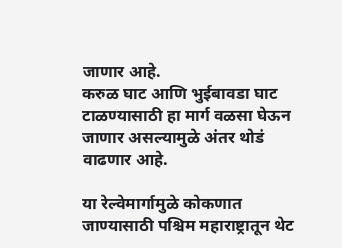जाणार आहे.
करुळ घाट आणि भुईबावडा घाट टाळण्यासाठी हा मार्ग वळसा घेऊन जाणार असल्यामुळे अंतर थोडं वाढणार आहे.

या रेल्वेमार्गामुळे कोकणात जाण्यासाठी पश्चिम महाराष्ट्रातून थेट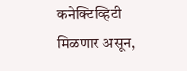कनेक्टिव्हिटी मिळणार असून,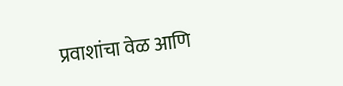प्रवाशांचा वेळ आणि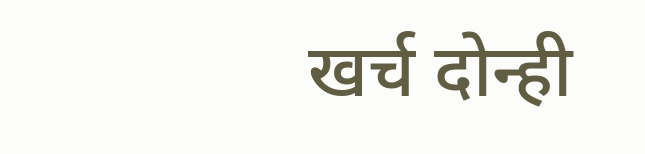खर्च दोन्ही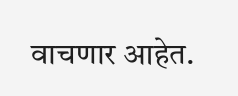वाचणार आहेत.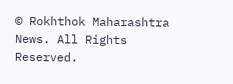© Rokhthok Maharashtra News. All Rights Reserved.